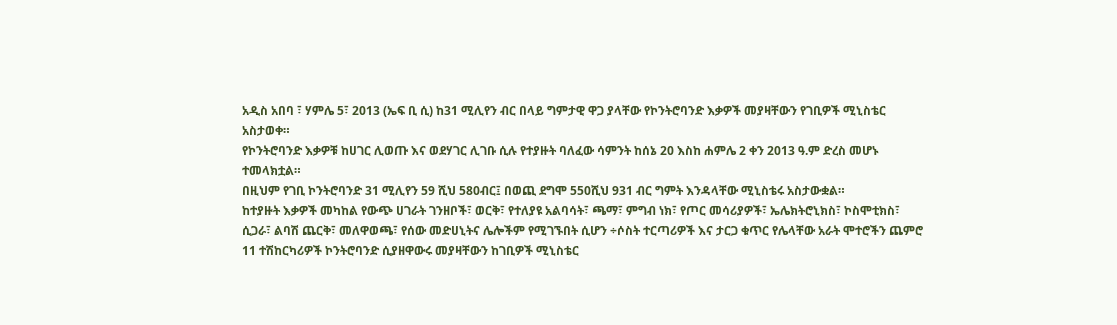አዲስ አበባ ፣ ሃምሌ 5፣ 2013 (ኤፍ ቢ ሲ) ከ31 ሚሊየን ብር በላይ ግምታዊ ዋጋ ያላቸው የኮንትሮባንድ እቃዎች መያዛቸውን የገቢዎች ሚኒስቴር አስታወቀ።
የኮንትሮባንድ እቃዎቹ ከሀገር ሊወጡ እና ወደሃገር ሊገቡ ሲሉ የተያዙት ባለፈው ሳምንት ከሰኔ 20 እስከ ሐምሌ 2 ቀን 2013 ዓ.ም ድረስ መሆኑ ተመላክቷል።
በዚህም የገቢ ኮንትሮባንድ 31 ሚሊየን 59 ሺህ 580ብር፤ በወጪ ደግሞ 550ሺህ 931 ብር ግምት እንዳላቸው ሚኒስቴሩ አስታውቋል።
ከተያዙት እቃዎች መካከል የውጭ ሀገራት ገንዘቦች፣ ወርቅ፣ የተለያዩ አልባሳት፣ ጫማ፣ ምግብ ነክ፣ የጦር መሳሪያዎች፣ ኤሌክትሮኒክስ፣ ኮስሞቲክስ፣ ሲጋራ፣ ልባሽ ጨርቅ፣ መለዋወጫ፣ የሰው መድሀኒትና ሌሎችም የሚገኙበት ሲሆን ÷ሶስት ተርጣሪዎች እና ታርጋ ቁጥር የሌላቸው አራት ሞተሮችን ጨምሮ 11 ተሽከርካሪዎች ኮንትሮባንድ ሲያዘዋውሩ መያዛቸውን ከገቢዎች ሚኒስቴር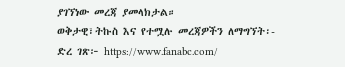ያገኘነው መረጃ ያመላክታል።
ወቅታዊ፣ትኩስ እና የተሟሉ መረጃዎችን ለማግኘት፡-
ድረ ገጽ፦ https://www.fanabc.com/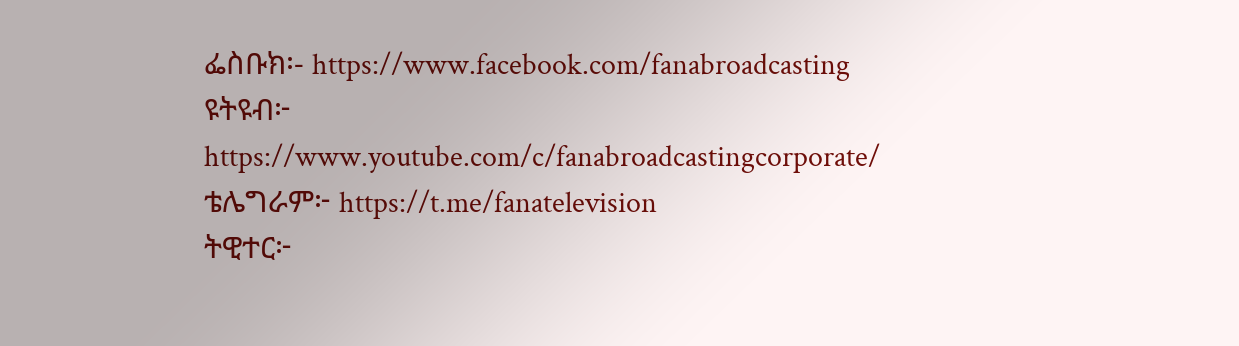ፌስቡክ፡- https://www.facebook.com/fanabroadcasting
ዩትዩብ፦ https://www.youtube.com/c/fanabroadcastingcorporate/
ቴሌግራም፦ https://t.me/fanatelevision
ትዊተር፦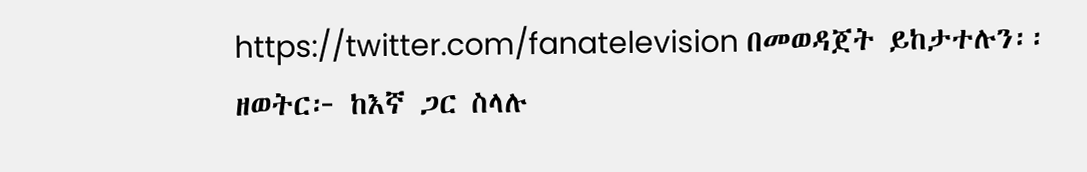https://twitter.com/fanatelevision በመወዳጀት ይከታተሉን፡፡
ዘወትር፦ ከእኛ ጋር ስላሉ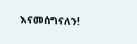እናመሰግናለን!